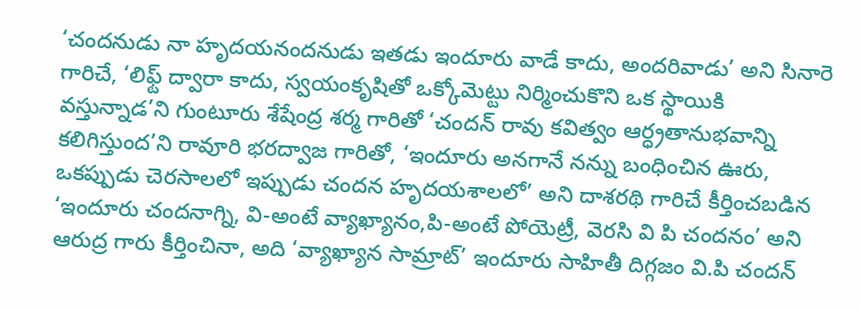‘చందనుడు నా హృదయనందనుడు ఇతడు ఇందూరు వాడే కాదు, అందరివాడు’ అని సినారె గారిచే, ‘లిఫ్ట్ ద్వారా కాదు, స్వయంకృషితో ఒక్కోమెట్టు నిర్మించుకొని ఒక స్థాయికి వస్తున్నాడ’ని గుంటూరు శేషేంద్ర శర్మ గారితో ‘చందన్ రావు కవిత్వం ఆర్ధ్రతానుభవాన్ని కలిగిస్తుంద’ని రావూరి భరద్వాజ గారితో, ‘ఇందూరు అనగానే నన్ను బంధించిన ఊరు, ఒకప్పుడు చెరసాలలో ఇప్పుడు చందన హృదయశాలలో’ అని దాశరథి గారిచే కీర్తించబడిన ‘ఇందూరు చందనాగ్ని, వి-అంటే వ్యాఖ్యానం,పి-అంటే పోయెట్రీ, వెరసి వి పి చందనం’ అని ఆరుద్ర గారు కీర్తించినా, అది ‘వ్యాఖ్యాన సామ్రాట్’ ఇందూరు సాహితీ దిగ్గజం వి.పి చందన్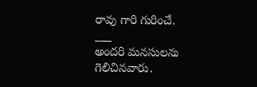రావు గారి గురించే.
___
అందరి మనసులను గెలిచినవారు.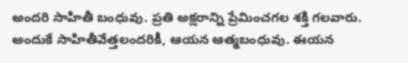అందరి సాహితీ బంధువు. ప్రతి అక్షరాన్ని ప్రేమించగల శక్తి గలవారు. అందుకే సాహితీవేత్తలందరికీ, ఆయన ఆత్మబంధువు. ఈయన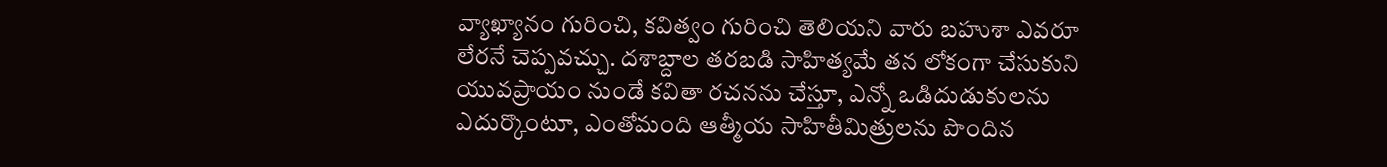వ్యాఖ్యానం గురించి, కవిత్వం గురించి తెలియని వారు బహుశా ఎవరూ లేరనే చెప్పవచ్చు. దశాబ్దాల తరబడి సాహిత్యమే తన లోకంగా చేసుకుని యువప్రాయం నుండే కవితా రచనను చేస్తూ, ఎన్నో ఒడిదుడుకులను ఎదుర్కొంటూ, ఎంతోమంది ఆత్మీయ సాహితీమిత్రులను పొందిన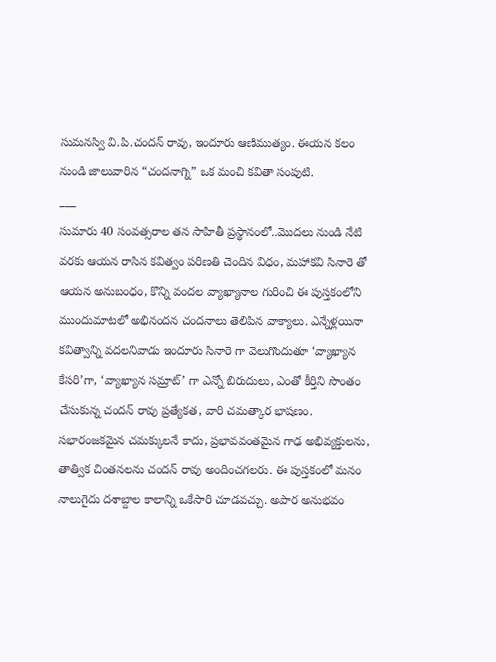సుమనస్వి వి.పి.చందన్ రావు, ఇందూరు ఆణిముత్యం. ఈయన కలం నుండి జాలువారిన “చందనాగ్ని” ఒక మంచి కవితా సంపుటి.
___
సుమారు 40 సంవత్సరాల తన సాహితీ ప్రస్థానంలో..మొదలు నుండి నేటి వరకు ఆయన రాసిన కవిత్వం పరిణతి చెందిన విధం, మహాకవి సినారె తో ఆయన అనుబంధం, కొన్ని వందల వ్యాఖ్యానాల గురించి ఈ పుస్తకంలోని ముందుమాటలో అభినందన చందనాలు తెలిపిన వాక్యాలు. ఎన్నేళ్లయినా కవిత్వాన్ని వదలనివాడు ఇందూరు సినారె గా వెలుగొందుతూ ‘వ్యాఖ్యాన కేసరి’గా, ‘వ్యాఖ్యాన సమ్రాట్’ గా ఎన్నో బిరుదులు, ఎంతో కీర్తిని సొంతం చేసుకున్న చందన్ రావు ప్రత్యేకత, వారి చమత్కార భాషణం. సభారంజకమైన చమక్కులనే కాదు, ప్రభావవంతమైన గాఢ అభివ్యక్తులను, తాత్విక చింతనలను చందన్ రావు అందించగలరు. ఈ పుస్తకంలో మనం నాలుగైదు దశాబ్దాల కాలాన్ని ఒకేసారి చూడవచ్చు. అపార అనుభవం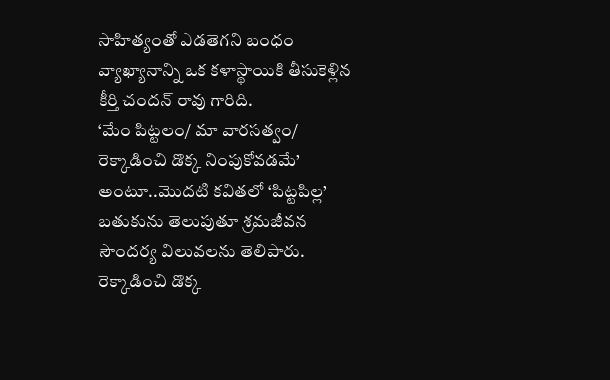సాహిత్యంతో ఎడతెగని బంధం వ్యాఖ్యానాన్ని ఒక కళాస్థాయికి తీసుకెళ్లిన కీర్తి చందన్ రావు గారిది.
‘మేం పిట్టలం/ మా వారసత్వం/
రెక్కాడించి డొక్క నింపుకోవడమే’
అంటూ..మొదటి కవితలో ‘పిట్టపిల్ల’ బతుకును తెలుపుతూ శ్రమజీవన సౌందర్య విలువలను తెలిపారు. రెక్కాడించి డొక్క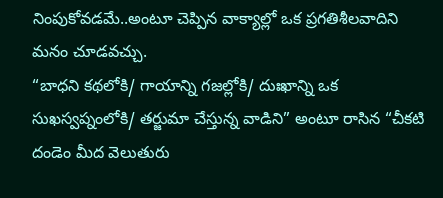నింపుకోవడమే..అంటూ చెప్పిన వాక్యాల్లో ఒక ప్రగతిశీలవాదిని మనం చూడవచ్చు.
“బాధని కథలోకి/ గాయాన్ని గజల్లోకి/ దుఃఖాన్ని ఒక సుఖస్వప్నంలోకి/ తర్జుమా చేస్తున్న వాడిని” అంటూ రాసిన “చీకటి దండెం మీద వెలుతురు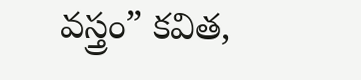వస్త్రం” కవిత,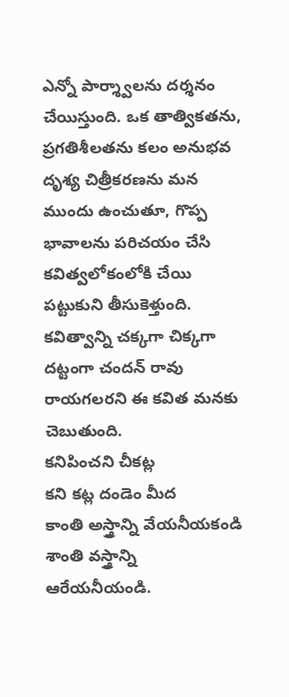ఎన్నో పార్శ్వాలను దర్శనం చేయిస్తుంది. ఒక తాత్వికతను, ప్రగతిశీలతను కలం అనుభవ దృశ్య చిత్రీకరణను మన ముందు ఉంచుతూ, గొప్ప భావాలను పరిచయం చేసి కవిత్వలోకంలోకి చేయి పట్టుకుని తీసుకెళ్తుంది. కవిత్వాన్ని చక్కగా చిక్కగా దట్టంగా చందన్ రావు రాయగలరని ఈ కవిత మనకు చెబుతుంది.
కనిపించని చీకట్ల
కని కట్ల దండెం మీద
కాంతి అస్త్రాన్ని వేయనీయకండి
శాంతి వస్త్రాన్ని ఆరేయనీయండి.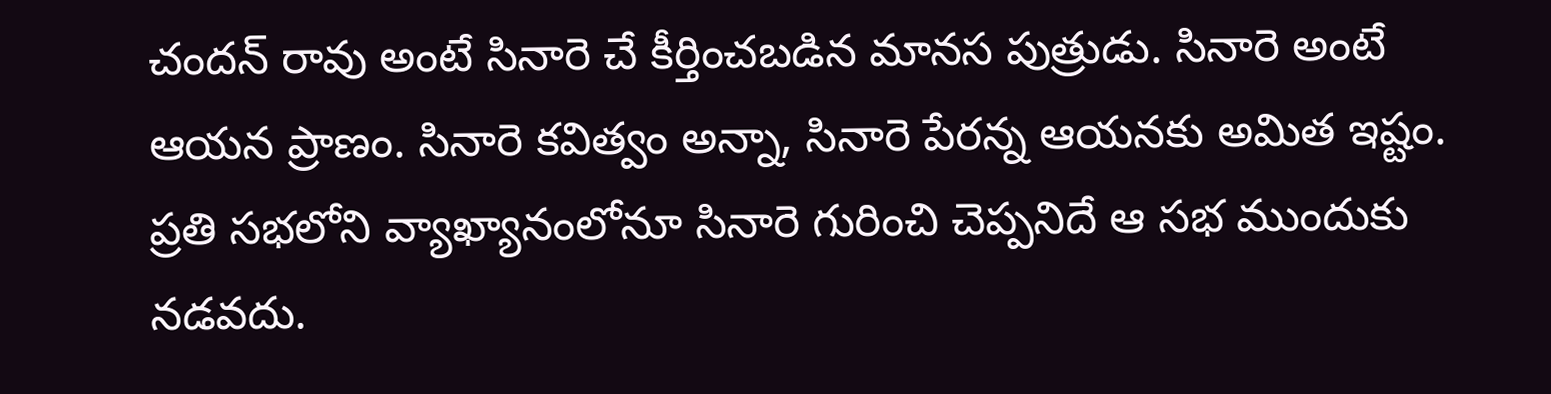చందన్ రావు అంటే సినారె చే కీర్తించబడిన మానస పుత్రుడు. సినారె అంటే ఆయన ప్రాణం. సినారె కవిత్వం అన్నా, సినారె పేరన్న ఆయనకు అమిత ఇష్టం. ప్రతి సభలోని వ్యాఖ్యానంలోనూ సినారె గురించి చెప్పనిదే ఆ సభ ముందుకు నడవదు.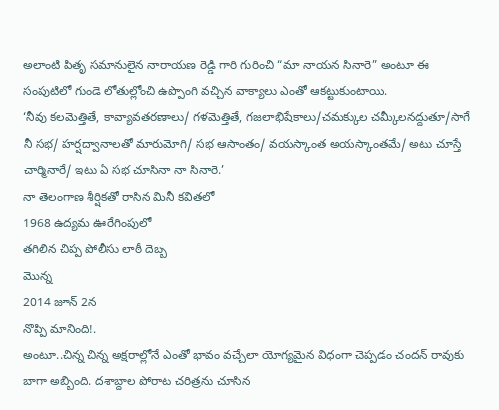అలాంటి పితృ సమానులైన నారాయణ రెడ్డి గారి గురించి “మా నాయన సినారె” అంటూ ఈ సంపుటిలో గుండె లోతుల్లోంచి ఉప్పొంగి వచ్చిన వాక్యాలు ఎంతో ఆకట్టుకుంటాయి.
‘నీవు కలమెత్తితే, కావ్యావతరణాలు/ గళమెత్తితే, గజలాభిషేకాలు/చమక్కుల చమ్కీలనద్దుతూ/సాగే నీ సభ/ హర్షద్వానాలతో మారుమోగి/ సభ ఆసాంతం/ వయస్కాంత అయస్కాంతమే/ అటు చూస్తే చార్మినారే/ ఇటు ఏ సభ చూసినా నా సినారె.’
నా తెలంగాణ శీర్షికతో రాసిన మినీ కవితలో
1968 ఉద్యమ ఊరేగింపులో
తగిలిన చిప్ప పోలీసు లాఠీ దెబ్బ
మొన్న
2014 జూన్ 2న
నొప్పి మానింది!.
అంటూ..చిన్న చిన్న అక్షరాల్లోనే ఎంతో భావం వచ్చేలా యోగ్యమైన విధంగా చెప్పడం చందన్ రావుకు బాగా అబ్బింది. దశాబ్దాల పోరాట చరిత్రను చూసిన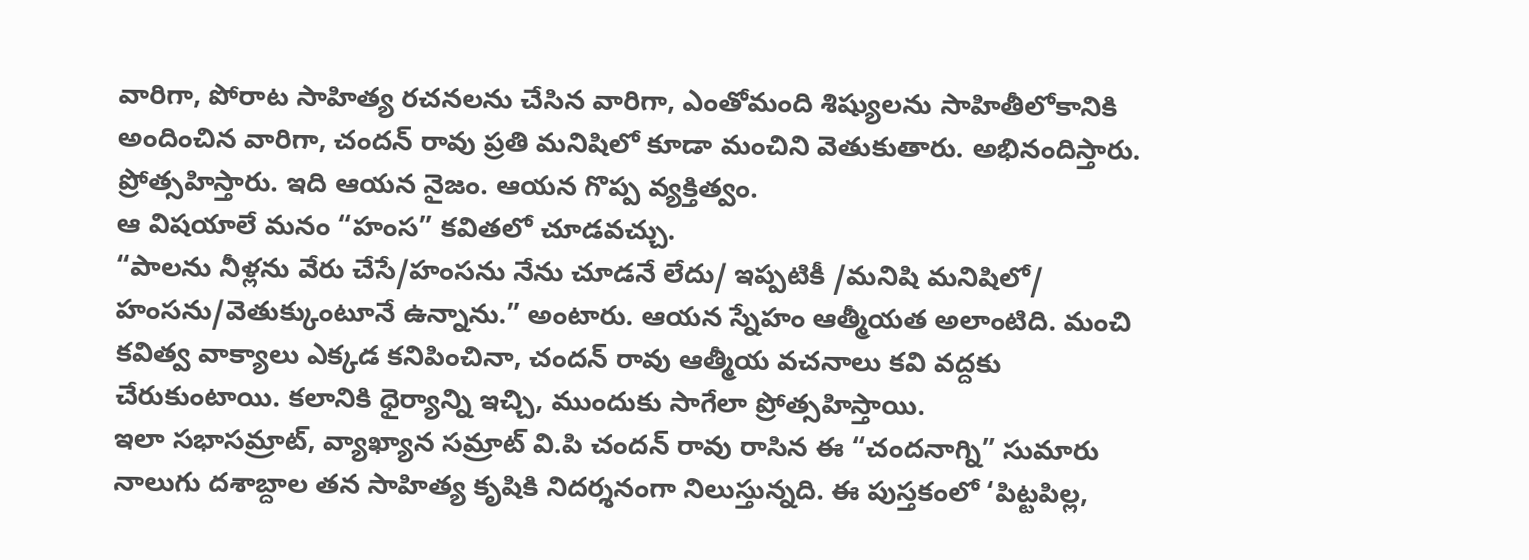వారిగా, పోరాట సాహిత్య రచనలను చేసిన వారిగా, ఎంతోమంది శిష్యులను సాహితీలోకానికి అందించిన వారిగా, చందన్ రావు ప్రతి మనిషిలో కూడా మంచిని వెతుకుతారు. అభినందిస్తారు. ప్రోత్సహిస్తారు. ఇది ఆయన నైజం. ఆయన గొప్ప వ్యక్తిత్వం.
ఆ విషయాలే మనం “హంస” కవితలో చూడవచ్చు.
“పాలను నీళ్లను వేరు చేసే/హంసను నేను చూడనే లేదు/ ఇప్పటికీ /మనిషి మనిషిలో/ హంసను/వెతుక్కుంటూనే ఉన్నాను.” అంటారు. ఆయన స్నేహం ఆత్మీయత అలాంటిది. మంచి కవిత్వ వాక్యాలు ఎక్కడ కనిపించినా, చందన్ రావు ఆత్మీయ వచనాలు కవి వద్దకు చేరుకుంటాయి. కలానికి ధైర్యాన్ని ఇచ్చి, ముందుకు సాగేలా ప్రోత్సహిస్తాయి.
ఇలా సభాసమ్రాట్, వ్యాఖ్యాన సమ్రాట్ వి.పి చందన్ రావు రాసిన ఈ “చందనాగ్ని” సుమారు నాలుగు దశాబ్దాల తన సాహిత్య కృషికి నిదర్శనంగా నిలుస్తున్నది. ఈ పుస్తకంలో ‘పిట్టపిల్ల,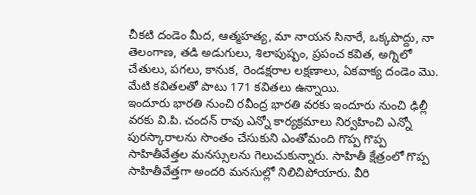చీకటి దండెం మీద, ఆత్మహత్య, మా నాయన సినారే, ఒక్కపొద్దు, నా తెలంగాణ, తడి అడుగులు, శిలాపుష్పం, ప్రపంచ కవిత, అగ్నిలో చేతులు, పగలు, కానుక, రెండక్షరాల లక్షణాలు, ఏకవాక్య దండెం మొ. మేటి కవితలతో పాటు 171 కవితలు ఉన్నాయి.
ఇందూరు భారతి నుంచి రవీంద్ర భారతి వరకు ఇందూరు నుంచి ఢిల్లీ వరకు వి.పి. చందన్ రావు ఎన్నో కార్యక్రమాలు నిర్వహించి ఎన్నో పురస్కారాలను సొంతం చేసుకుని ఎంతోమంది గొప్ప గొప్ప సాహితీవేత్తల మనస్సులను గెలుచుకున్నారు. సాహితీ క్షేత్రంలో గొప్ప సాహితీవేత్తగా అందరి మనసుల్లో నిలిచిపోయారు. వీరి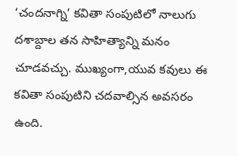‘చందనాగ్ని’ కవితా సంపుటిలో నాలుగు దశాబ్దాల తన సాహిత్యాన్ని మనం చూడవచ్చు. ముఖ్యంగా,యువ కవులు ఈ కవితా సంపుటిని చదవాల్సిన అవసరం ఉంది.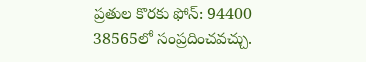ప్రతుల కొరకు ఫోన్: 94400 38565లో సంప్రదించవచ్చు.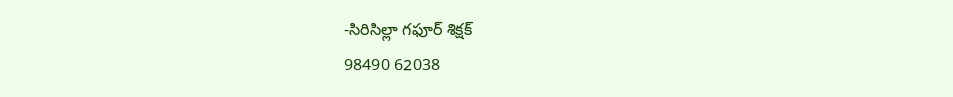-సిరిసిల్లా గఫూర్ శిక్షక్
98490 62038